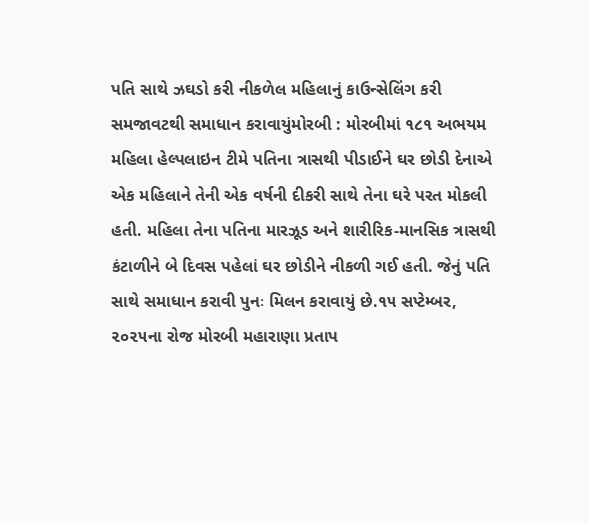પતિ સાથે ઝઘડો કરી નીકળેલ મહિલાનું કાઉન્સેલિંગ કરી સમજાવટથી સમાધાન કરાવાયુંમોરબી : મોરબીમાં ૧૮૧ અભયમ મહિલા હેલ્પલાઇન ટીમે પતિના ત્રાસથી પીડાઈને ઘર છોડી દેનાએ એક મહિલાને તેની એક વર્ષની દીકરી સાથે તેના ઘરે પરત મોકલી હતી. મહિલા તેના પતિના મારઝૂડ અને શારીરિક-માનસિક ત્રાસથી કંટાળીને બે દિવસ પહેલાં ઘર છોડીને નીકળી ગઈ હતી. જેનું પતિ સાથે સમાધાન કરાવી પુનઃ મિલન કરાવાયું છે.૧૫ સપ્ટેમ્બર, ૨૦૨૫ના રોજ મોરબી મહારાણા પ્રતાપ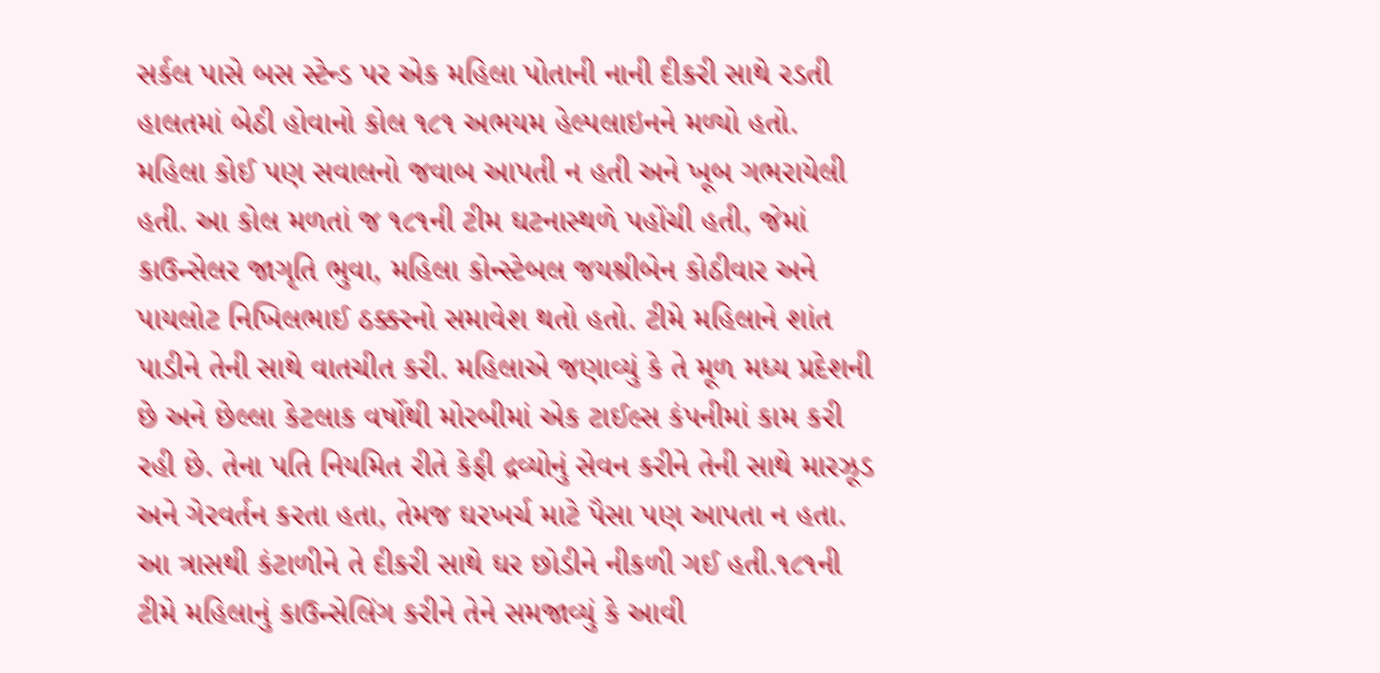સર્કલ પાસે બસ સ્ટેન્ડ પર એક મહિલા પોતાની નાની દીકરી સાથે રડતી હાલતમાં બેઠી હોવાનો કોલ ૧૮૧ અભયમ હેલ્પલાઇનને મળ્યો હતો. મહિલા કોઈ પણ સવાલનો જવાબ આપતી ન હતી અને ખૂબ ગભરાયેલી હતી. આ કોલ મળતાં જ ૧૮૧ની ટીમ ઘટનાસ્થળે પહોંચી હતી, જેમાં કાઉન્સેલર જાગૃતિ ભુવા, મહિલા કોન્સ્ટેબલ જયશ્રીબેન કોઠીવાર અને પાયલોટ નિખિલભાઈ ઠક્કરનો સમાવેશ થતો હતો. ટીમે મહિલાને શાંત પાડીને તેની સાથે વાતચીત કરી. મહિલાએ જણાવ્યું કે તે મૂળ મધ્ય પ્રદેશની છે અને છેલ્લા કેટલાક વર્ષોથી મોરબીમાં એક ટાઈલ્સ કંપનીમાં કામ કરી રહી છે. તેના પતિ નિયમિત રીતે કેફી દ્રવ્યોનું સેવન કરીને તેની સાથે મારઝૂડ અને ગેરવર્તન કરતા હતા, તેમજ ઘરખર્ચ માટે પૈસા પણ આપતા ન હતા. આ ત્રાસથી કંટાળીને તે દીકરી સાથે ઘર છોડીને નીકળી ગઈ હતી.૧૮૧ની ટીમે મહિલાનું કાઉન્સેલિંગ કરીને તેને સમજાવ્યું કે આવી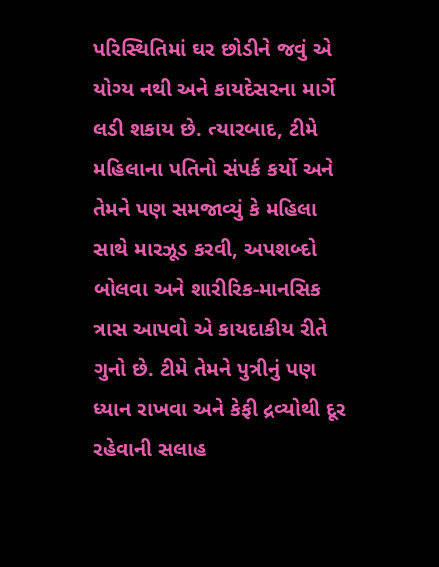પરિસ્થિતિમાં ઘર છોડીને જવું એ યોગ્ય નથી અને કાયદેસરના માર્ગે લડી શકાય છે. ત્યારબાદ, ટીમે મહિલાના પતિનો સંપર્ક કર્યો અને તેમને પણ સમજાવ્યું કે મહિલા સાથે મારઝૂડ કરવી, અપશબ્દો બોલવા અને શારીરિક-માનસિક ત્રાસ આપવો એ કાયદાકીય રીતે ગુનો છે. ટીમે તેમને પુત્રીનું પણ ધ્યાન રાખવા અને કેફી દ્રવ્યોથી દૂર રહેવાની સલાહ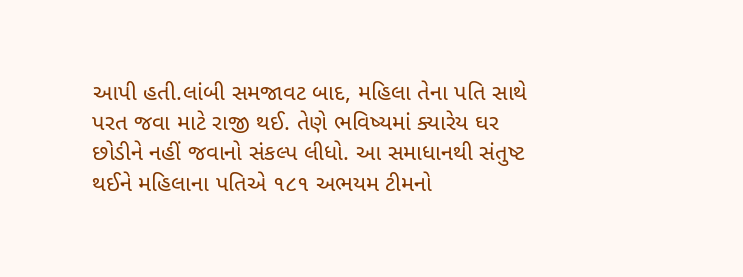આપી હતી.લાંબી સમજાવટ બાદ, મહિલા તેના પતિ સાથે પરત જવા માટે રાજી થઈ. તેણે ભવિષ્યમાં ક્યારેય ઘર છોડીને નહીં જવાનો સંકલ્પ લીધો. આ સમાધાનથી સંતુષ્ટ થઈને મહિલાના પતિએ ૧૮૧ અભયમ ટીમનો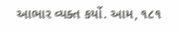આભાર વ્યક્ત કર્યો. આમ, ૧૮૧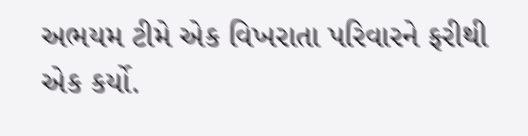અભયમ ટીમે એક વિખરાતા પરિવારને ફરીથી એક કર્યો.